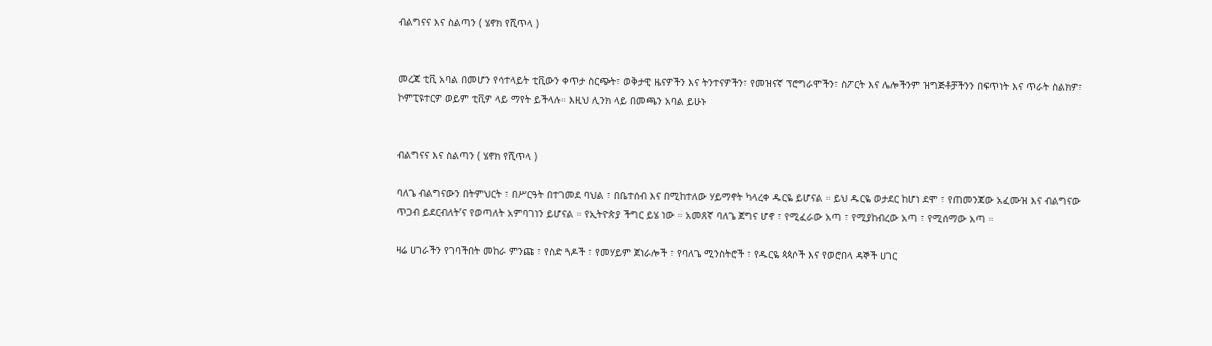ብልግናና እና ስልጣን ( ሄኖክ የሺጥላ )


መረጃ ቲቪ አባል በመሆን የሳተላይት ቲቪውን ቀጥታ ስርጭት፣ ወቅታዊ ዜናዎችን እና ትንተናዎችን፣ የመዝናኛ ፕሮግራሞችን፣ ስፖርት እና ሌሎችንም ዝግጅቶቻችንን በፍጥነት እና ጥራት ስልክዎ፣ ኮምፒዩተርዎ ወይም ቲቪዎ ላይ ማየት ይችላሉ። እዚህ ሊንክ ላይ በመጫን አባል ይሁኑ


ብልግናና እና ስልጣን ( ሄኖክ የሺጥላ )

ባለጌ ብልግናውን በትምህርት ፣ በሥርዓት በተገመደ ባህል ፣ በቤተሰብ እና በሚከተለው ሃይማኖት ካላረቀ ዱርዬ ይሆናል ። ይህ ዱርዬ ወታደር ከሆነ ደሞ ፣ የጠመንጃው አፈሙዝ እና ብልግናው ጥጋብ ይደርብለት’ና የወጣለት አምባገነን ይሆናል ። የኢትዮጵያ ችግር ይሄ ነው ። አመጸኛ ባለጌ ጀግና ሆኖ ፣ የሚፈራው አጣ ፣ የሚያከብረው አጣ ፣ የሚሰማው አጣ ።

ዛሬ ሀገራችን የገባችበት መከራ ምንጩ ፣ የስድ ጓዶች ፣ የመሃይም ጀነራሎች ፣ የባለጌ ሚንስትሮች ፣ የዱርዬ ጳጳሶች እና የወሮበላ ዳኞች ሀገር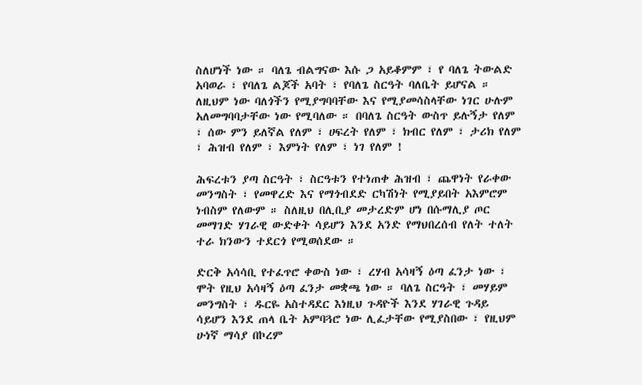ስለሆነች ነው ። ባለጌ ብልግናው እሱ ጋ አይቆምም ፣ የ ባለጌ ትውልድ አባወራ ፣ የባለጌ ልጆች አባት ፣ የባለጌ ስርዓት ባለቤት ይሆናል ። ለዚህም ነው ባለጎችን የሚያግባባቸው እና የሚያመሳስላቸው ነገር ሁሉም አለመግባባታቸው ነው የሚባለው ። በባለጌ ስርዓት ውስጥ ይሉኝታ የለም ፣ ሰው ምን ይለኛል የለም ፣ ሀፍረት የለም ፣ ክብር የለም ፣ ታሪክ የለም ፣ ሕዝብ የለም ፣ እምነት የለም ፣ ነገ የለም !

ሕፍረቱን ያጣ ስርዓት ፣ ስርዓቱን የተነጠቀ ሕዝብ ፣ ጨዋነት የራቀው መንግስት ፣ የመዋረድ እና የማጎብደድ ርካሽነት የሚያይበት አእምሮም ነብስም የለውም ። ስለዚህ በሊቢያ መታረድም ሆነ በሱማሊያ ጦር መማገድ ሃገራዊ ውድቀት ሳይሆን እንደ አንድ የማህበረሰብ የለት ተለት ተራ ክንውን ተደርጎ የሚወሰደው ።

ድርቅ አሳሳቢ የተፈጥሮ ቀውስ ነው ፣ ረሃብ አሳዛኝ ዕጣ ፈንታ ነው ፣ ሞት የዚህ አሳዛኝ ዕጣ ፈንታ መቋጫ ነው ። ባለጌ ስርዓት ፣ መሃይም መንግስት ፣ ዱርዬ አስተዳደር እነዚህ ጉዳዮች እንደ ሃገራዊ ጉዳይ ሳይሆን እንደ ጠላ ቤት አምባጓሮ ነው ሊፈታቸው የሚያስበው ፣ የዚህም ሁነኛ ማሳያ በኮረም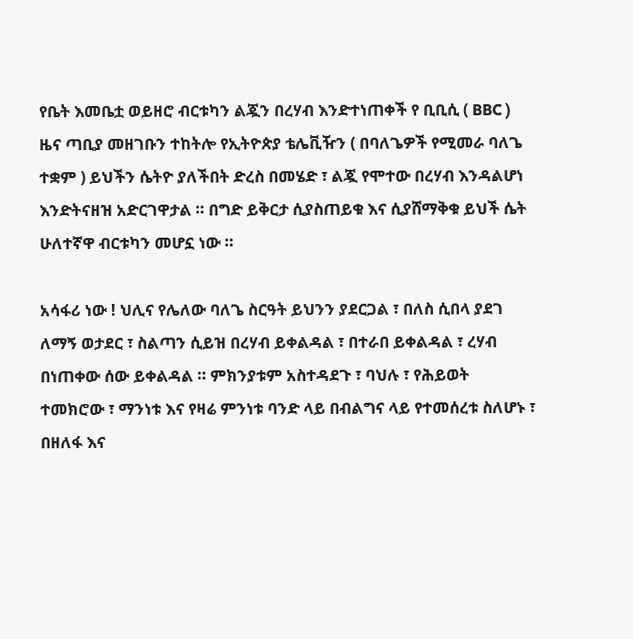የቤት እመቤቷ ወይዘሮ ብርቱካን ልጇን በረሃብ እንድተነጠቀች የ ቢቢሲ ( BBC ) ዜና ጣቢያ መዘገቡን ተከትሎ የኢትዮጵያ ቴሌቪዥን ( በባለጌዎች የሚመራ ባለጌ ተቋም ) ይህችን ሴትዮ ያለችበት ድረስ በመሄድ ፣ ልጇ የሞተው በረሃብ እንዳልሆነ እንድትናዘዝ አድርገዋታል ። በግድ ይቅርታ ሲያስጠይቁ እና ሲያሸማቅቁ ይህች ሴት ሁለተኛዋ ብርቱካን መሆኗ ነው ።

አሳፋሪ ነው ! ህሊና የሌለው ባለጌ ስርዓት ይህንን ያደርጋል ፣ በለስ ሲበላ ያደገ ለማኝ ወታደር ፣ ስልጣን ሲይዝ በረሃብ ይቀልዳል ፣ በተራበ ይቀልዳል ፣ ረሃብ በነጠቀው ሰው ይቀልዳል ። ምክንያቱም አስተዳደጉ ፣ ባህሉ ፣ የሕይወት ተመክሮው ፣ ማንነቱ እና የዛሬ ምንነቱ ባንድ ላይ በብልግና ላይ የተመሰረቱ ስለሆኑ ፣ በዘለፋ እና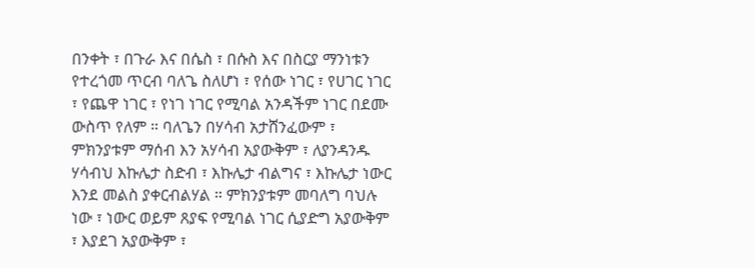በንቀት ፣ በጉራ እና በሴስ ፣ በሱስ እና በስርያ ማንነቱን የተረጎመ ጥርብ ባለጌ ስለሆነ ፣ የሰው ነገር ፣ የሀገር ነገር ፣ የጨዋ ነገር ፣ የነገ ነገር የሚባል አንዳችም ነገር በደሙ ውስጥ የለም ። ባለጌን በሃሳብ አታሸንፈውም ፣ ምክንያቱም ማሰብ እን አሃሳብ አያውቅም ፣ ለያንዳንዱ ሃሳብህ እኩሌታ ስድብ ፣ እኩሌታ ብልግና ፣ እኩሌታ ነውር እንደ መልስ ያቀርብልሃል ። ምክንያቱም መባለግ ባህሉ ነው ፣ ነውር ወይም ጸያፍ የሚባል ነገር ሲያድግ አያውቅም ፣ እያደገ አያውቅም ፣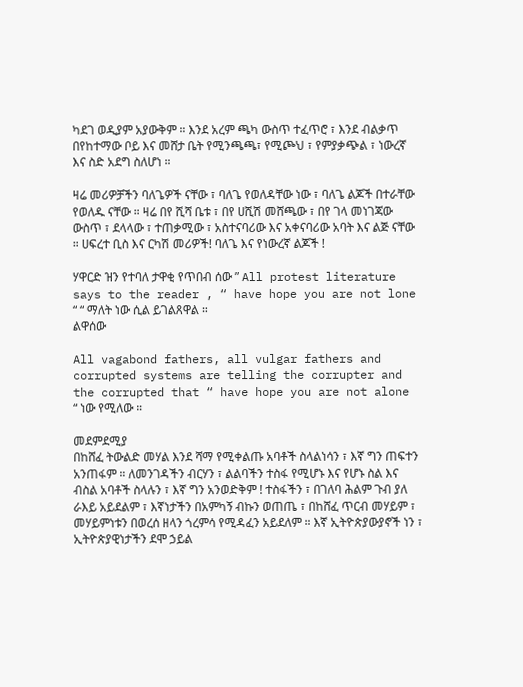ካደገ ወዲያም አያውቅም ። እንደ አረም ጫካ ውስጥ ተፈጥሮ ፣ እንደ ብልቃጥ በየከተማው ቦይ እና መሸታ ቤት የሚንጫጫ፣ የሚጮህ ፣ የምያቃጭል ፣ ነውረኛ እና ስድ አደግ ስለሆነ ።

ዛሬ መሪዎቻችን ባለጌዎች ናቸው ፣ ባለጌ የወለዳቸው ነው ፣ ባለጌ ልጆች በተራቸው የወለዱ ናቸው ። ዛሬ በየ ሺሻ ቤቱ ፣ በየ ሀሺሽ መሸጫው ፣ በየ ገላ መነገጃው ውስጥ ፣ ደላላው ፣ ተጠቃሚው ፣ አስተናባሪው እና አቀናባሪው አባት እና ልጅ ናቸው ። ሀፍረተ ቢስ እና ርካሽ መሪዎች! ባለጌ እና የነውረኛ ልጆች !

ሃዋርድ ዝን የተባለ ታዋቂ የጥበብ ሰው ” All protest literature says to the reader , “ have hope you are not lone “ “ ማለት ነው ሲል ይገልጸዋል ።
ልዋሰው

All vagabond fathers, all vulgar fathers and corrupted systems are telling the corrupter and the corrupted that “ have hope you are not alone “ ነው የሚለው ።

መደምደሚያ
በከሸፈ ትውልድ መሃል እንደ ሻማ የሚቀልጡ አባቶች ስላልነሳን ፣ እኛ ግን ጠፍተን አንጠፋም ። ለመንገዳችን ብርሃን ፣ ልልባችን ተስፋ የሚሆኑ እና የሆኑ ስል እና ብስል አባቶች ስላሉን ፣ እኛ ግን አንወድቅም ! ተስፋችን ፣ በገለባ ሕልም ጉብ ያለ ራእይ አይደልም ፣ እኛነታችን በአምካኝ ብኩን ወጠጤ ፣ በከሸፈ ጥርብ መሃይም ፣ መሃይምነቱን በወረሰ ዘላን ጎረምሳ የሚዳፈን አይደለም ። እኛ ኢትዮጵያውያኖች ነን ፣ ኢትዮጵያዊነታችን ደሞ ኃይል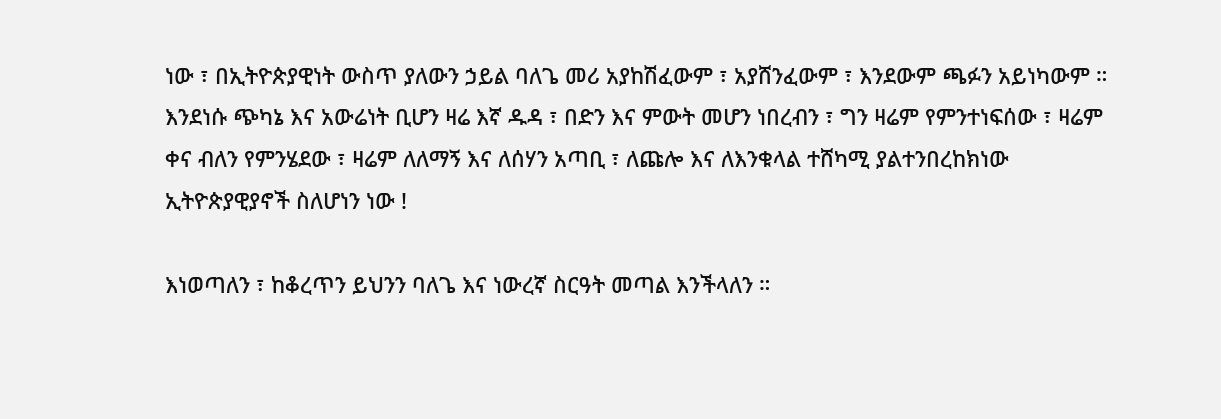ነው ፣ በኢትዮጵያዊነት ውስጥ ያለውን ኃይል ባለጌ መሪ አያከሽፈውም ፣ አያሸንፈውም ፣ እንደውም ጫፉን አይነካውም ። እንደነሱ ጭካኔ እና አውሬነት ቢሆን ዛሬ እኛ ዱዳ ፣ በድን እና ምውት መሆን ነበረብን ፣ ግን ዛሬም የምንተነፍሰው ፣ ዛሬም ቀና ብለን የምንሄደው ፣ ዛሬም ለለማኝ እና ለሰሃን አጣቢ ፣ ለጩሎ እና ለእንቁላል ተሸካሚ ያልተንበረከክነው ኢትዮጵያዊያኖች ስለሆነን ነው !

እነወጣለን ፣ ከቆረጥን ይህንን ባለጌ እና ነውረኛ ስርዓት መጣል እንችላለን ።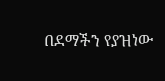በደማችን የያዝነው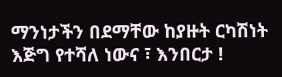ማንነታችን በደማቸው ከያዙት ርካሽነት እጅግ የተሻለ ነውና ፣ እንበርታ !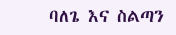ባለጌ እና ስልጣን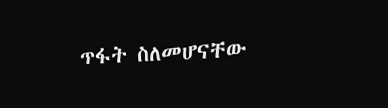ጥፋት ስለመሆናቸው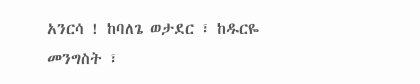አንርሳ ! ከባለጌ ወታደር ፣ ከዱርዬ መንግስት ፣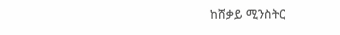ከሸቃይ ሚንስትር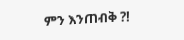ምን እንጠብቅ ?!